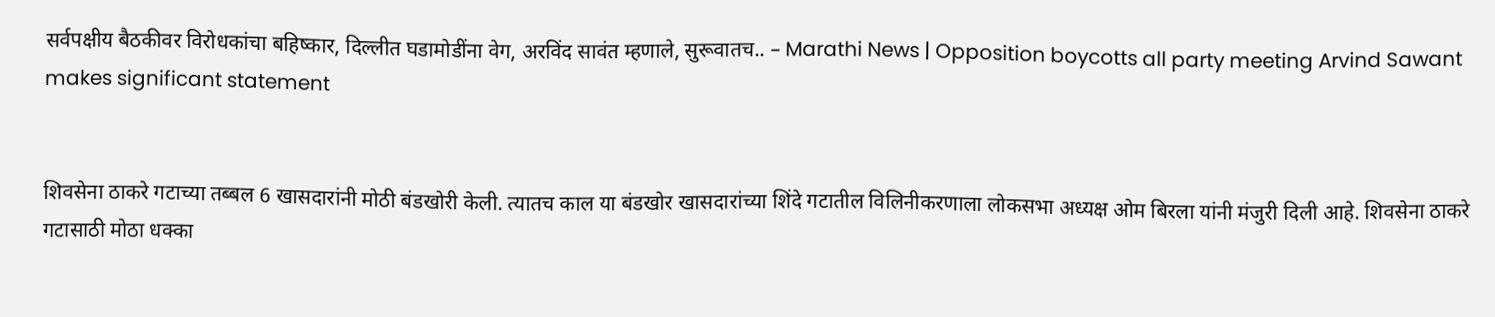सर्वपक्षीय बैठकीवर विरोधकांचा बहिष्कार, दिल्लीत घडामोडींना वेग, अरविंद सावंत म्हणाले, सुरूवातच.. – Marathi News | Opposition boycotts all party meeting Arvind Sawant makes significant statement


शिवसेना ठाकरे गटाच्या तब्बल 6 खासदारांनी मोठी बंडखोरी केली. त्यातच काल या बंडखोर खासदारांच्या शिंदे गटातील विलिनीकरणाला लोकसभा अध्यक्ष ओम बिरला यांनी मंजुरी दिली आहे. शिवसेना ठाकरे गटासाठी मोठा धक्का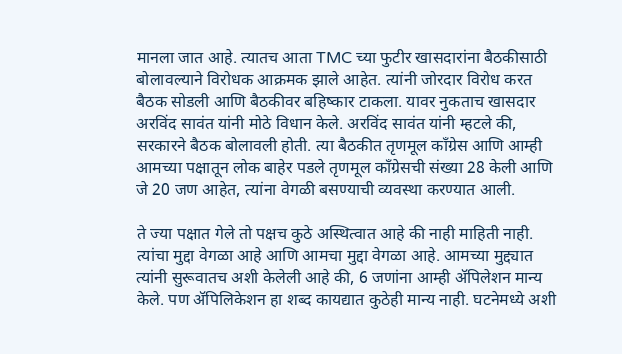मानला जात आहे. त्यातच आता TMC च्या फुटीर खासदारांना बैठकीसाठी बोलावल्याने विरोधक आक्रमक झाले आहेत. त्यांनी जोरदार विरोध करत बैठक सोडली आणि बैठकीवर बहिष्कार टाकला. यावर नुकताच खासदार अरविंद सावंत यांनी मोठे विधान केले. अरविंद सावंत यांनी म्हटले की, सरकारने बैठक बोलावली होती. त्या बैठकीत तृणमूल काँग्रेस आणि आम्ही आमच्या पक्षातून लोक बाहेर पडले तृणमूल काँग्रेसची संख्या 28 केली आणि जे 20 जण आहेत, त्यांना वेगळी बसण्याची व्यवस्था करण्यात आली.

ते ज्या पक्षात गेले तो पक्षच कुठे अस्थित्वात आहे की नाही माहिती नाही. त्यांचा मुद्दा वेगळा आहे आणि आमचा मुद्दा वेगळा आहे. आमच्या मुद्द्यात त्यांनी सुरूवातच अशी केलेली आहे की, 6 जणांना आम्ही ॲपिलेशन मान्य केले. पण ॲपिलिकेशन हा शब्द कायद्यात कुठेही मान्य नाही. घटनेमध्ये अशी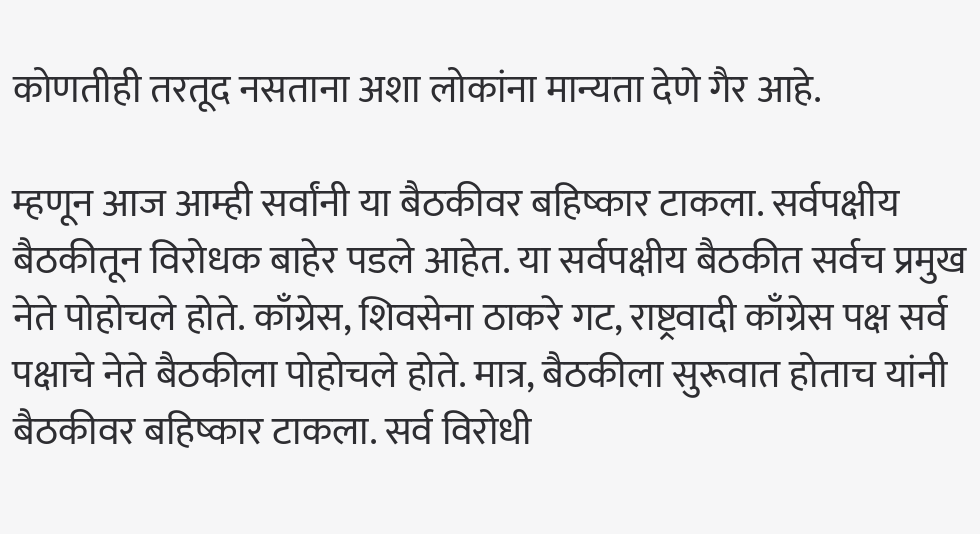कोणतीही तरतूद नसताना अशा लोकांना मान्यता देणे गैर आहे.

म्हणून आज आम्ही सर्वांनी या बैठकीवर बहिष्कार टाकला. सर्वपक्षीय बैठकीतून विरोधक बाहेर पडले आहेत. या सर्वपक्षीय बैठकीत सर्वच प्रमुख नेते पोहोचले होते. काँग्रेस, शिवसेना ठाकरे गट, राष्ट्रवादी काँग्रेस पक्ष सर्व पक्षाचे नेते बैठकीला पोहोचले होते. मात्र, बैठकीला सुरूवात होताच यांनी बैठकीवर बहिष्कार टाकला. सर्व विरोधी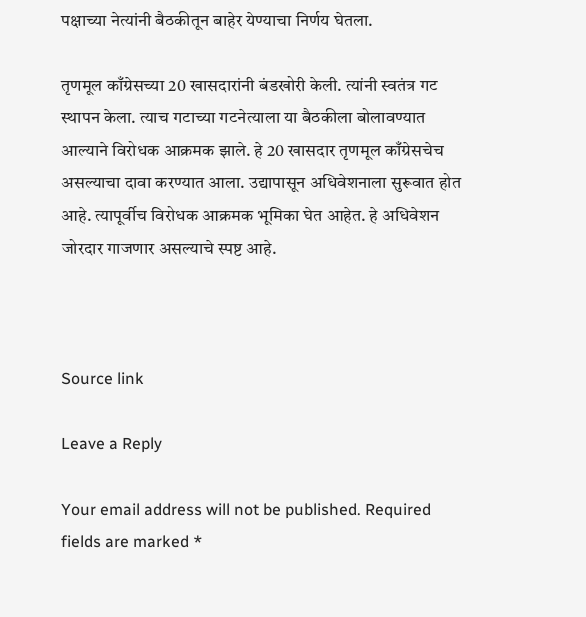पक्षाच्या नेत्यांनी बैठकीतून बाहेर येण्याचा निर्णय घेतला.

तृणमूल काँग्रेसच्या 20 खासदारांनी बंडखोरी केली. त्यांनी स्वतंत्र गट स्थापन केला. त्याच गटाच्या गटनेत्याला या बैठकीला बोलावण्यात आल्याने विरोधक आक्रमक झाले. हे 20 खासदार तृणमूल काँग्रेसचेच असल्याचा दावा करण्यात आला. उद्यापासून अधिवेशनाला सुरूवात होत आहे. त्यापूर्वीच विरोधक आक्रमक भूमिका घेत आहेत. हे अधिवेशन जोरदार गाजणार असल्याचे स्पष्ट आहे.



Source link

Leave a Reply

Your email address will not be published. Required fields are marked *